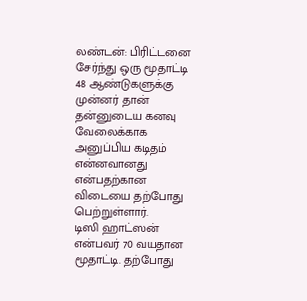லண்டன்: பிரிட்டனை சேர்ந்து ஒரு மூதாட்டி 48 ஆண்டுகளுக்கு முன்னர் தான் தன்னுடைய கனவு வேலைக்காக அனுப்பிய கடிதம் என்னவானது என்பதற்கான விடையை தற்போது பெற்றுள்ளார்.
டிஸி ஹாட்ஸன் என்பவர் 70 வயதான மூதாட்டி. தற்போது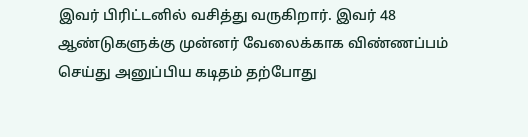இவர் பிரிட்டனில் வசித்து வருகிறார். இவர் 48 ஆண்டுகளுக்கு முன்னர் வேலைக்காக விண்ணப்பம் செய்து அனுப்பிய கடிதம் தற்போது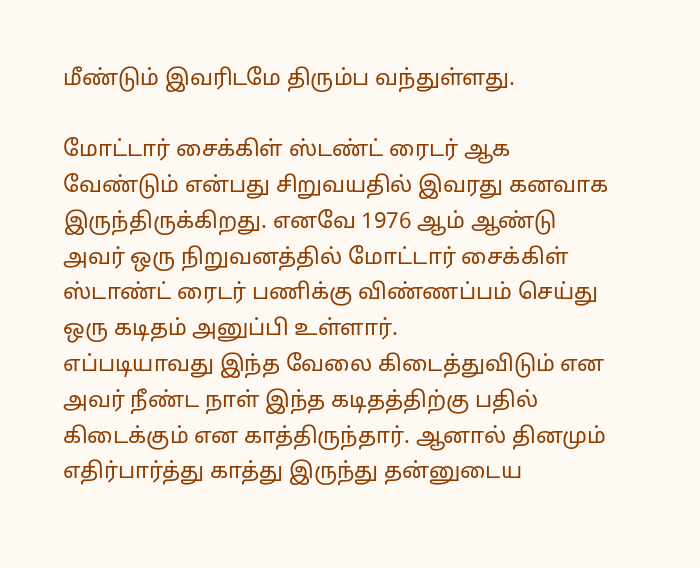மீண்டும் இவரிடமே திரும்ப வந்துள்ளது.

மோட்டார் சைக்கிள் ஸ்டண்ட் ரைடர் ஆக வேண்டும் என்பது சிறுவயதில் இவரது கனவாக இருந்திருக்கிறது. எனவே 1976 ஆம் ஆண்டு அவர் ஒரு நிறுவனத்தில் மோட்டார் சைக்கிள் ஸ்டாண்ட் ரைடர் பணிக்கு விண்ணப்பம் செய்து ஒரு கடிதம் அனுப்பி உள்ளார்.
எப்படியாவது இந்த வேலை கிடைத்துவிடும் என அவர் நீண்ட நாள் இந்த கடிதத்திற்கு பதில் கிடைக்கும் என காத்திருந்தார். ஆனால் தினமும் எதிர்பார்த்து காத்து இருந்து தன்னுடைய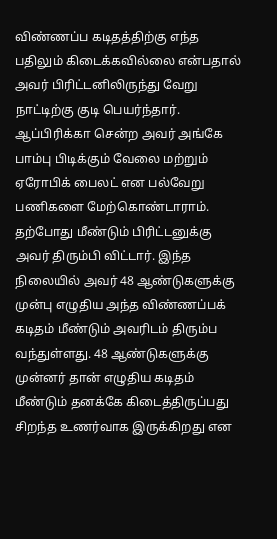விண்ணப்ப கடிதத்திற்கு எந்த பதிலும் கிடைக்கவில்லை என்பதால் அவர் பிரிட்டனிலிருந்து வேறு நாட்டிற்கு குடி பெயர்ந்தார். ஆப்பிரிக்கா சென்ற அவர் அங்கே பாம்பு பிடிக்கும் வேலை மற்றும் ஏரோபிக் பைலட் என பல்வேறு பணிகளை மேற்கொண்டாராம்.
தற்போது மீண்டும் பிரிட்டனுக்கு அவர் திரும்பி விட்டார். இந்த நிலையில் அவர் 48 ஆண்டுகளுக்கு முன்பு எழுதிய அந்த விண்ணப்பக் கடிதம் மீண்டும் அவரிடம் திரும்ப வந்துள்ளது. 48 ஆண்டுகளுக்கு முன்னர் தான் எழுதிய கடிதம் மீண்டும் தனக்கே கிடைத்திருப்பது சிறந்த உணர்வாக இருக்கிறது என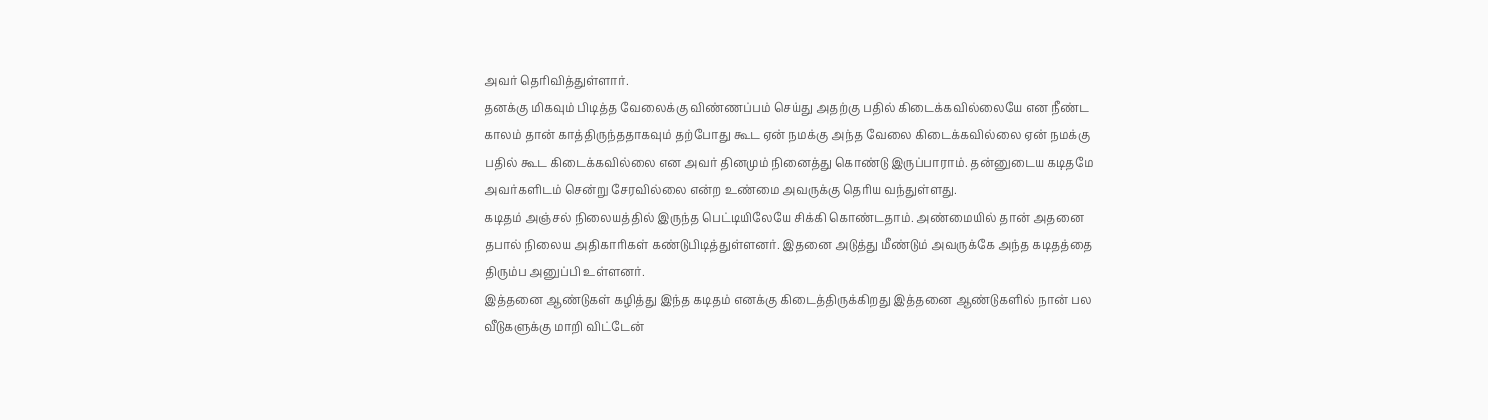அவர் தெரிவித்துள்ளார்.
தனக்கு மிகவும் பிடித்த வேலைக்கு விண்ணப்பம் செய்து அதற்கு பதில் கிடைக்கவில்லையே என நீண்ட காலம் தான் காத்திருந்ததாகவும் தற்போது கூட ஏன் நமக்கு அந்த வேலை கிடைக்கவில்லை ஏன் நமக்கு பதில் கூட கிடைக்கவில்லை என அவர் தினமும் நினைத்து கொண்டு இருப்பாராம். தன்னுடைய கடிதமே அவர்களிடம் சென்று சேரவில்லை என்ற உண்மை அவருக்கு தெரிய வந்துள்ளது.
கடிதம் அஞ்சல் நிலையத்தில் இருந்த பெட்டியிலேயே சிக்கி கொண்டதாம். அண்மையில் தான் அதனை தபால் நிலைய அதிகாரிகள் கண்டுபிடித்துள்ளனர். இதனை அடுத்து மீண்டும் அவருக்கே அந்த கடிதத்தை திரும்ப அனுப்பி உள்ளனர்.
இத்தனை ஆண்டுகள் கழித்து இந்த கடிதம் எனக்கு கிடைத்திருக்கிறது இத்தனை ஆண்டுகளில் நான் பல வீடுகளுக்கு மாறி விட்டேன்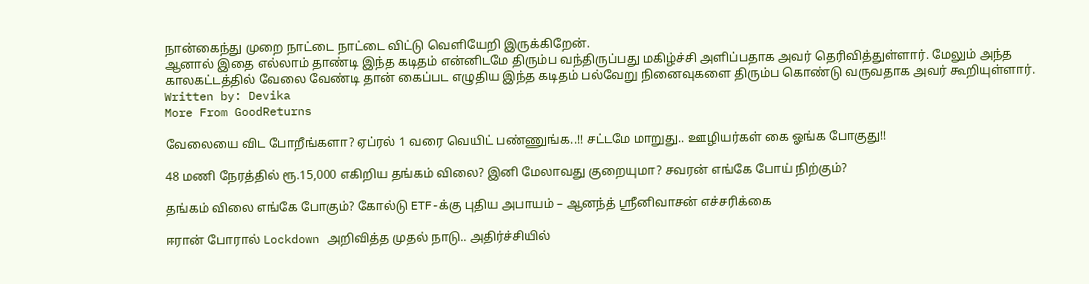நான்கைந்து முறை நாட்டை நாட்டை விட்டு வெளியேறி இருக்கிறேன்.
ஆனால் இதை எல்லாம் தாண்டி இந்த கடிதம் என்னிடமே திரும்ப வந்திருப்பது மகிழ்ச்சி அளிப்பதாக அவர் தெரிவித்துள்ளார். மேலும் அந்த காலகட்டத்தில் வேலை வேண்டி தான் கைப்பட எழுதிய இந்த கடிதம் பல்வேறு நினைவுகளை திரும்ப கொண்டு வருவதாக அவர் கூறியுள்ளார்.
Written by: Devika
More From GoodReturns

வேலையை விட போறீங்களா? ஏப்ரல் 1 வரை வெயிட் பண்ணுங்க..!! சட்டமே மாறுது.. ஊழியர்கள் கை ஓங்க போகுது!!

48 மணி நேரத்தில் ரூ.15,000 எகிறிய தங்கம் விலை? இனி மேலாவது குறையுமா? சவரன் எங்கே போய் நிற்கும்?

தங்கம் விலை எங்கே போகும்? கோல்டு ETF-க்கு புதிய அபாயம் – ஆனந்த் ஸ்ரீனிவாசன் எச்சரிக்கை

ஈரான் போரால் Lockdown அறிவித்த முதல் நாடு.. அதிர்ச்சியில்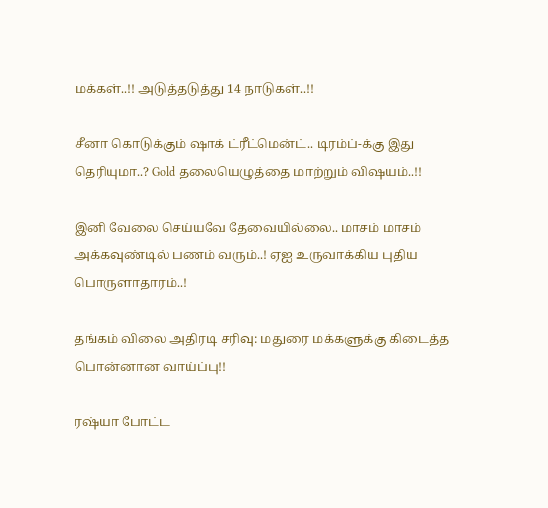மக்கள்..!! அடுத்தடுத்து 14 நாடுகள்..!!

சீனா கொடுக்கும் ஷாக் ட்ரீட்மென்ட்.. டிரம்ப்-க்கு இது தெரியுமா..? Gold தலையெழுத்தை மாற்றும் விஷயம்..!!

இனி வேலை செய்யவே தேவையில்லை.. மாசம் மாசம் அக்கவுண்டில் பணம் வரும்..! ஏஐ உருவாக்கிய புதிய பொருளாதாரம்..!

தங்கம் விலை அதிரடி சரிவு: மதுரை மக்களுக்கு கிடைத்த பொன்னான வாய்ப்பு!!

ரஷ்யா போட்ட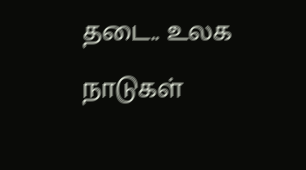தடை.. உலக நாடுகள்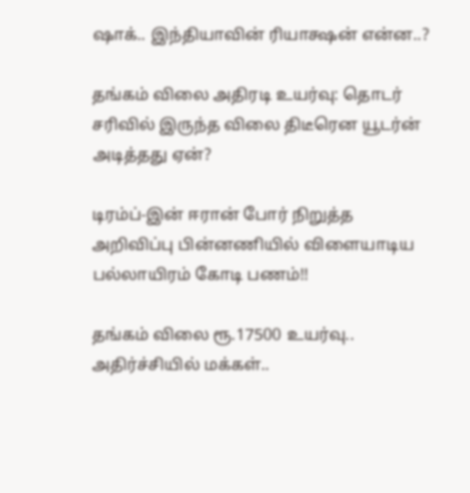ஷாக்.. இந்தியாவின் ரியாக்ஷன் என்ன..?

தங்கம் விலை அதிரடி உயர்வு: தொடர் சரிவில் இருந்த விலை திடீரென யூடர்ன் அடித்தது ஏன்?

டிரம்ப்-இன் ஈரான் போர் நிறுத்த அறிவிப்பு பின்னணியில் விளையாடிய பல்லாயிரம் கோடி பணம்!!

தங்கம் விலை ரூ.17500 உயர்வு.. அதிர்ச்சியில் மக்கள்..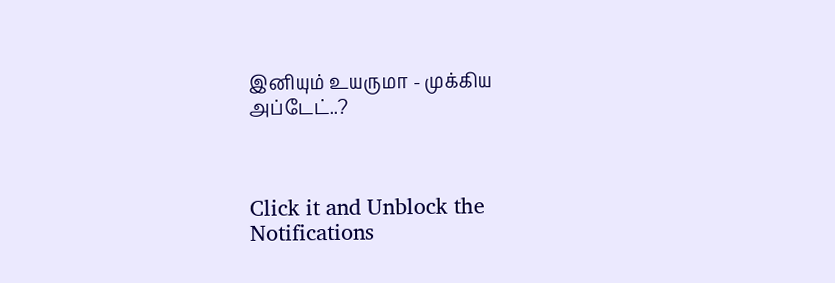இனியும் உயருமா - முக்கிய அப்டேட்..?



Click it and Unblock the Notifications